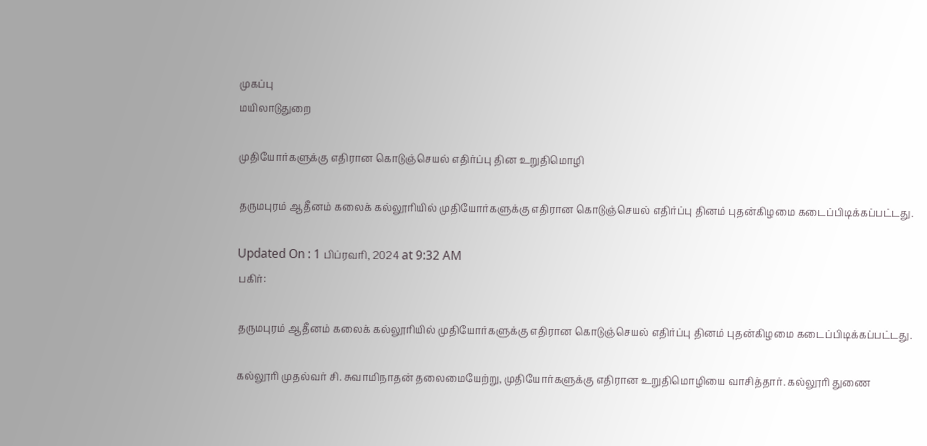முகப்பு
மயிலாடுதுறை

முதியோர்களுக்கு எதிரான கொடுஞ்செயல் எதிர்ப்பு தின உறுதிமொழி

தருமபுரம் ஆதீனம் கலைக் கல்லூரியில் முதியோர்களுக்கு எதிரான கொடுஞ்செயல் எதிர்ப்பு தினம் புதன்கிழமை கடைப்பிடிக்கப்பட்டது.

Updated On : 1 பிப்ரவரி, 2024 at 9:32 AM
பகிர்:

தருமபுரம் ஆதீனம் கலைக் கல்லூரியில் முதியோர்களுக்கு எதிரான கொடுஞ்செயல் எதிர்ப்பு தினம் புதன்கிழமை கடைப்பிடிக்கப்பட்டது.

கல்லூரி முதல்வர் சி. சுவாமிநாதன் தலைமையேற்று, முதியோர்களுக்கு எதிரான உறுதிமொழியை வாசித்தார். கல்லூரி துணை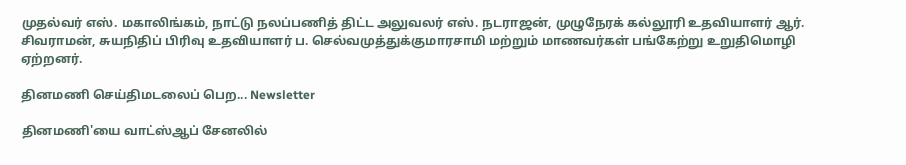முதல்வர் எஸ். மகாலிங்கம், நாட்டு நலப்பணித் திட்ட அலுவலர் எஸ். நடராஜன், முழுநேரக் கல்லூரி உதவியாளர் ஆர். சிவராமன், சுயநிதிப் பிரிவு உதவியாளர் ப. செல்வமுத்துக்குமாரசாமி மற்றும் மாணவர்கள் பங்கேற்று உறுதிமொழி ஏற்றனர்.

தினமணி செய்திமடலைப் பெற... Newsletter

தினமணி'யை வாட்ஸ்ஆப் சேனலில்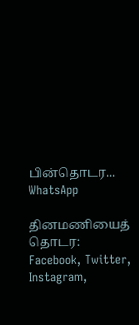பின்தொடர... WhatsApp

தினமணியைத் தொடர: Facebook, Twitter, Instagram,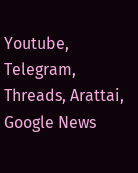Youtube, Telegram, Threads, Arattai, Google News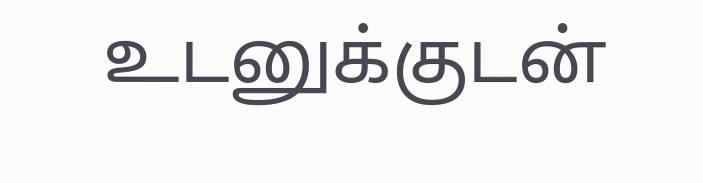உடனுக்குடன்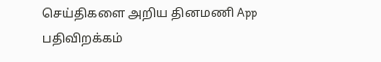செய்திகளை அறிய தினமணி App பதிவிறக்கம்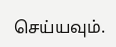செய்யவும்.